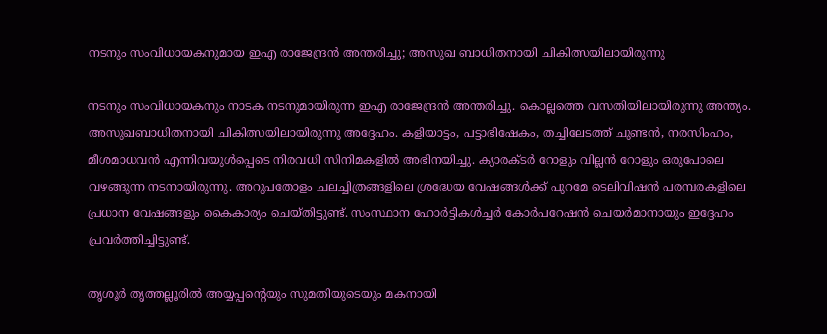നടനും സംവിധായകനുമായ ഇഎ രാജേന്ദ്രന്‍ അന്തരിച്ചു; അസുഖ ബാധിതനായി ചികിത്സയിലായിരുന്നു

നടനും സംവിധായകനും നാടക നടനുമായിരുന്ന ഇഎ രാജേന്ദ്രന്‍ അന്തരിച്ചു. കൊല്ലത്തെ വസതിയിലായിരുന്നു അന്ത്യം. അസുഖബാധിതനായി ചികിത്സയിലായിരുന്നു അദ്ദേഹം. കളിയാട്ടം, പട്ടാഭിഷേകം, തച്ചിലേടത്ത് ചുണ്ടന്‍, നരസിംഹം, മീശമാധവന്‍ എന്നിവയുള്‍പ്പെടെ നിരവധി സിനിമകളില്‍ അഭിനയിച്ചു. ക്യാരക്ടര്‍ റോളും വില്ലന്‍ റോളും ഒരുപോലെ വഴങ്ങുന്ന നടനായിരുന്നു. അറുപതോളം ചലച്ചിത്രങ്ങളിലെ ശ്രദ്ധേയ വേഷങ്ങള്‍ക്ക് പുറമേ ടെലിവിഷന്‍ പരമ്പരകളിലെ പ്രധാന വേഷങ്ങളും കൈകാര്യം ചെയ്തിട്ടുണ്ട്. സംസ്ഥാന ഹോര്‍ട്ടികള്‍ച്ചര്‍ കോര്‍പറേഷന്‍ ചെയര്‍മാനായും ഇദ്ദേഹം പ്രവര്‍ത്തിച്ചിട്ടുണ്ട്.

തൃശൂര്‍ തൃത്തല്ലൂരില്‍ അയ്യപ്പന്റെയും സുമതിയുടെയും മകനായി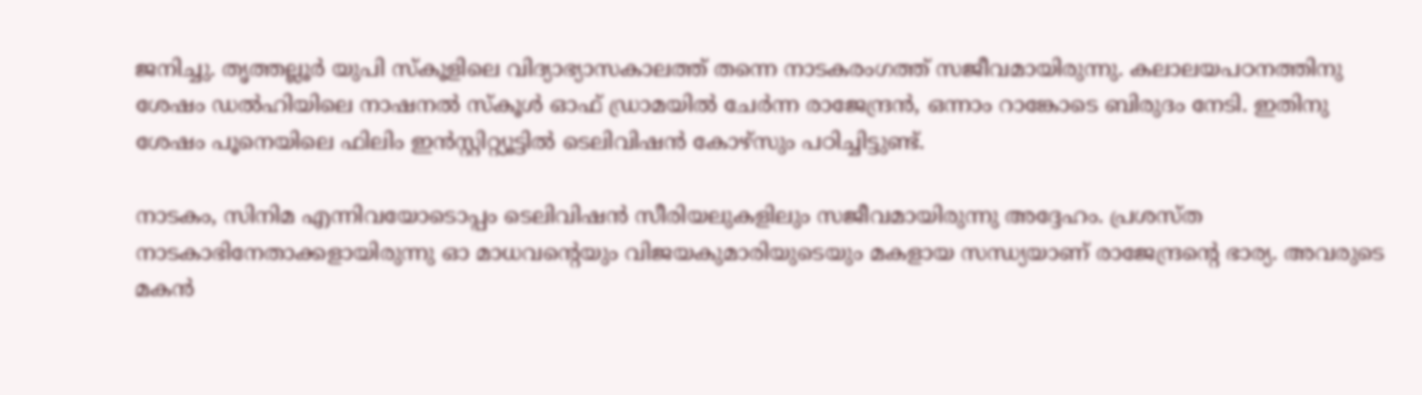ജനിച്ചു. തൃത്തല്ലൂര്‍ യുപി സ്‌കൂളിലെ വിദ്യാഭ്യാസകാലത്ത് തന്നെ നാടകരംഗത്ത് സജീവമായിരുന്നു. കലാലയപഠനത്തിനു ശേഷം ഡല്‍ഹിയിലെ നാഷനല്‍ സ്‌കൂള്‍ ഓഫ് ഡ്രാമയില്‍ ചേര്‍ന്ന രാജേന്ദ്രന്‍, ഒന്നാം റാങ്കോടെ ബിരുദം നേടി. ഇതിനു ശേഷം പൂനെയിലെ ഫിലിം ഇന്‍സ്റ്റിറ്റ്യൂട്ടില്‍ ടെലിവിഷന്‍ കോഴ്‌സും പഠിച്ചിട്ടുണ്ട്.

നാടകം, സിനിമ എന്നിവയോടൊപ്പം ടെലിവിഷൻ സീരിയലുകളിലും സജീവമായിരുന്നു അദ്ദേഹം. പ്രശസ്ത നാടകാഭിനേതാക്കളായിരുന്നു ഓ മാധവന്റെയും വിജയകുമാരിയുടെയും മകളായ സന്ധ്യയാണ് രാജേന്ദ്രന്റെ ഭാര്യ. അവരുടെ മകൻ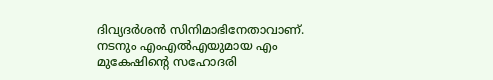ദിവ്യദർശൻ സിനിമാഭിനേതാവാണ്. നടനും എംഎൽഎയുമായ എം മുകേഷിൻ്റെ സഹോദരി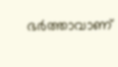ഭർത്താവാണ്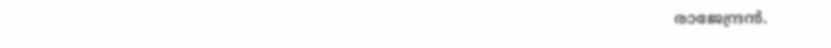രാജേന്ദ്രൻ.